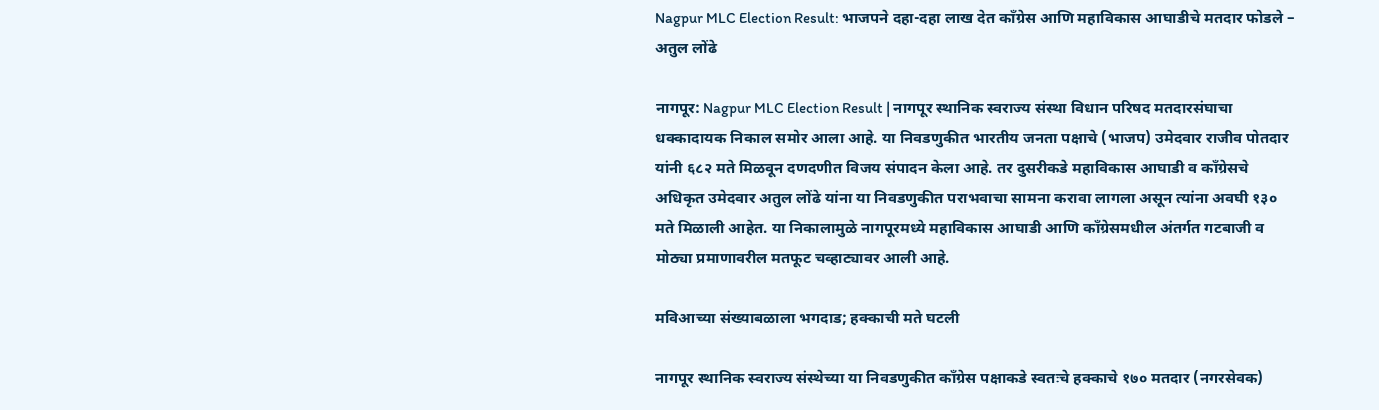Nagpur MLC Election Result: भाजपने दहा-दहा लाख देत काँग्रेस आणि महाविकास आघाडीचे मतदार फोडले – अतुल लोंढे

नागपूर: Nagpur MLC Election Result | नागपूर स्थानिक स्वराज्य संस्था विधान परिषद मतदारसंघाचा धक्कादायक निकाल समोर आला आहे. या निवडणुकीत भारतीय जनता पक्षाचे (भाजप) उमेदवार राजीव पोतदार यांनी ६८२ मते मिळवून दणदणीत विजय संपादन केला आहे. तर दुसरीकडे महाविकास आघाडी व काँग्रेसचे अधिकृत उमेदवार अतुल लोंढे यांना या निवडणुकीत पराभवाचा सामना करावा लागला असून त्यांना अवघी १३० मते मिळाली आहेत. या निकालामुळे नागपूरमध्ये महाविकास आघाडी आणि काँग्रेसमधील अंतर्गत गटबाजी व मोठ्या प्रमाणावरील मतफूट चव्हाट्यावर आली आहे.

मविआच्या संख्याबळाला भगदाड; हक्काची मते घटली

नागपूर स्थानिक स्वराज्य संस्थेच्या या निवडणुकीत काँग्रेस पक्षाकडे स्वतःचे हक्काचे १७० मतदार (नगरसेवक)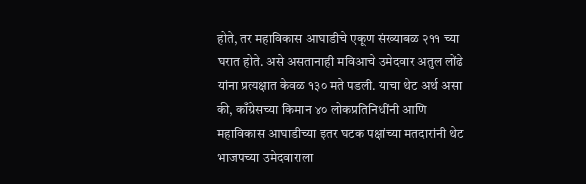होते, तर महाविकास आघाडीचे एकूण संख्याबळ २११ च्या घरात होते. असे असतानाही मविआचे उमेदवार अतुल लोंढे यांना प्रत्यक्षात केवळ १३० मते पडली. याचा थेट अर्थ असा की, काँग्रेसच्या किमान ४० लोकप्रतिनिधींनी आणि महाविकास आघाडीच्या इतर घटक पक्षांच्या मतदारांनी थेट भाजपच्या उमेदवाराला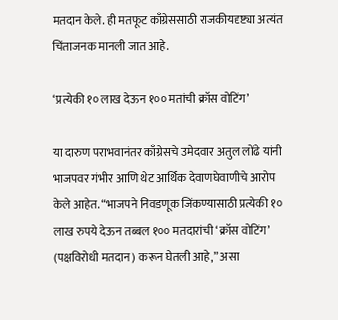मतदान केले. ही मतफूट काँग्रेससाठी राजकीयदृष्ट्या अत्यंत चिंताजनक मानली जात आहे.

‘प्रत्येकी १० लाख देऊन १०० मतांची क्रॉस वोटिंग’

या दारुण पराभवानंतर काँग्रेसचे उमेदवार अतुल लोंढे यांनी भाजपवर गंभीर आणि थेट आर्थिक देवाणघेवाणीचे आरोप केले आहेत. “भाजपने निवडणूक जिंकण्यासाठी प्रत्येकी १० लाख रुपये देऊन तब्बल १०० मतदारांची ‘क्रॉस वोटिंग’ (पक्षविरोधी मतदान) करून घेतली आहे,” असा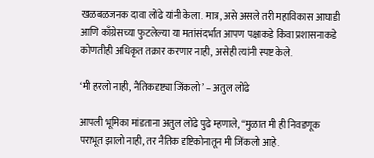खळबळजनक दावा लोंढे यांनी केला. मात्र, असे असले तरी महाविकास आघाडी आणि काँग्रेसच्या फुटलेल्या या मतांसंदर्भात आपण पक्षाकडे किंवा प्रशासनाकडे कोणतीही अधिकृत तक्रार करणार नाही, असेही त्यांनी स्पष्ट केले.

‘मी हरलो नाही, नैतिकदृष्ट्या जिंकलो’ – अतुल लोंढे

आपली भूमिका मांडताना अतुल लोंढे पुढे म्हणाले, “मुळात मी ही निवडणूक पराभूत झालो नाही, तर नैतिक दृष्टिकोनातून मी जिंकलो आहे.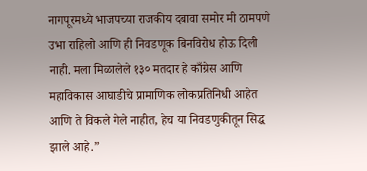नागपूरमध्ये भाजपच्या राजकीय दबावा समोर मी ठामपणे उभा राहिलो आणि ही निवडणूक बिनविरोध होऊ दिली नाही. मला मिळालेले १३० मतदार हे काँग्रेस आणि महाविकास आघाडीचे प्रामाणिक लोकप्रतिनिधी आहेत आणि ते विकले गेले नाहीत, हेच या निवडणुकीतून सिद्ध झाले आहे.”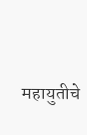महायुतीचे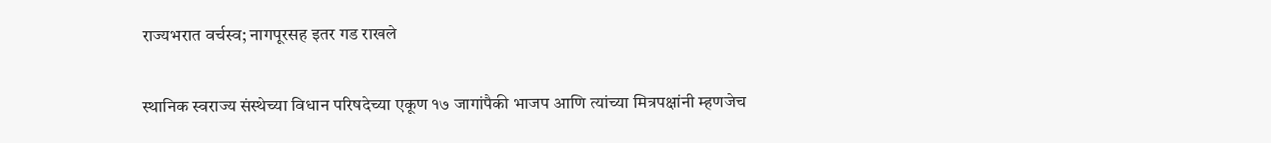राज्यभरात वर्चस्व; नागपूरसह इतर गड राखले

स्थानिक स्वराज्य संस्थेच्या विधान परिषदेच्या एकूण १७ जागांपैकी भाजप आणि त्यांच्या मित्रपक्षांनी म्हणजेच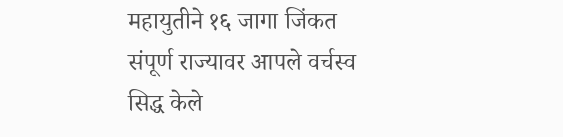महायुतीने १६ जागा जिंकत संपूर्ण राज्यावर आपले वर्चस्व सिद्ध केले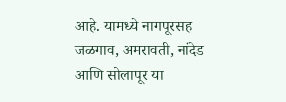आहे. यामध्ये नागपूरसह जळगाव, अमरावती, नांदेड आणि सोलापूर या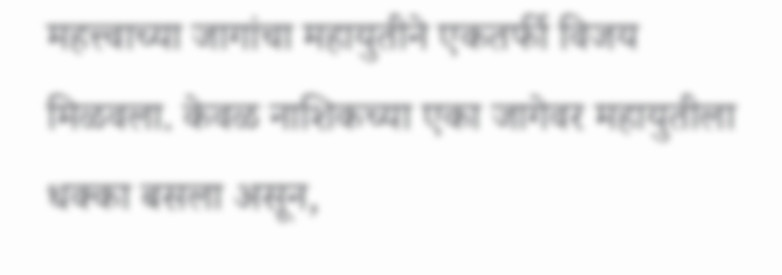महत्त्वाच्या जागांचा महायुतीने एकतर्फी विजय मिळवला. केवळ नाशिकच्या एका जागेवर महायुतीला धक्का बसला असून,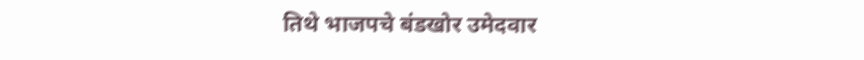तिथे भाजपचे बंडखोर उमेदवार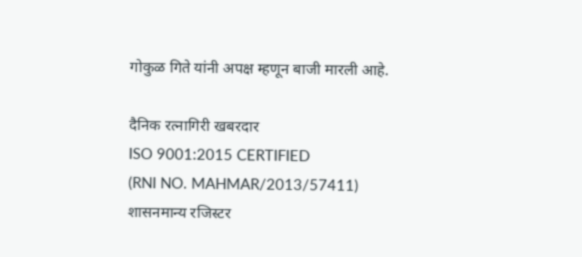गोकुळ गिते यांनी अपक्ष म्हणून बाजी मारली आहे.

दैनिक रत्नागिरी खबरदार
ISO 9001:2015 CERTIFIED
(RNI NO. MAHMAR/2013/57411)
शासनमान्य रजिस्टर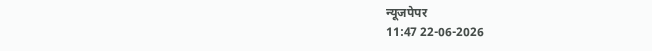न्यूजपेपर
11:47 22-06-2026